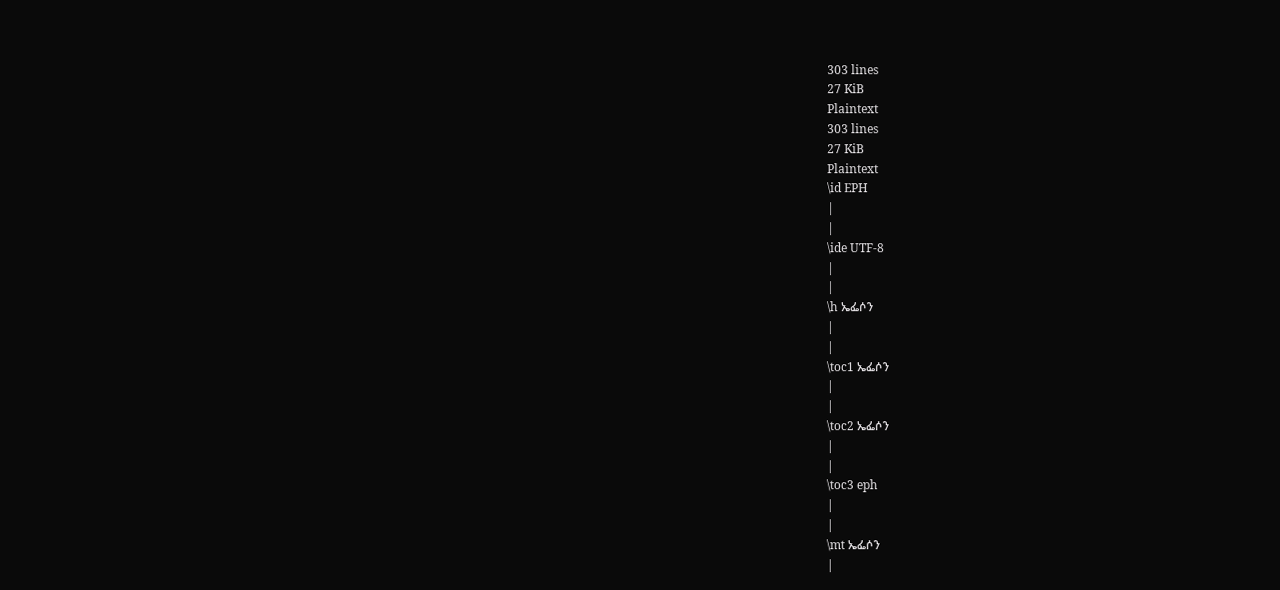303 lines
27 KiB
Plaintext
303 lines
27 KiB
Plaintext
\id EPH
|
|
\ide UTF-8
|
|
\h ኤፌሶን
|
|
\toc1 ኤፌሶን
|
|
\toc2 ኤፌሶን
|
|
\toc3 eph
|
|
\mt ኤፌሶን
|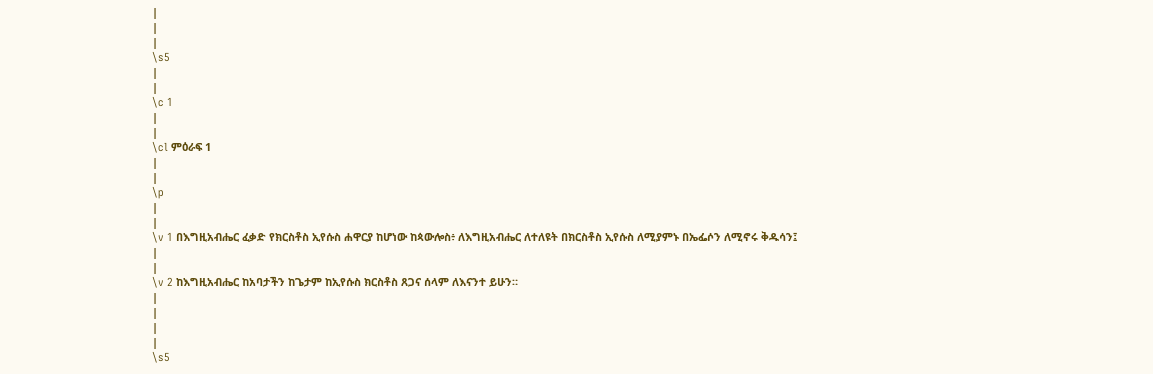|
|
|
\s5
|
|
\c 1
|
|
\cl ምዕራፍ 1
|
|
\p
|
|
\v 1 በእግዚአብሔር ፈቃድ የክርስቶስ ኢየሱስ ሐዋርያ ከሆነው ከጳውሎስ፥ ለእግዚአብሔር ለተለዩት በክርስቶስ ኢየሱስ ለሚያምኑ በኤፌሶን ለሚኖሩ ቅዱሳን፤
|
|
\v 2 ከእግዚአብሔር ከአባታችን ከጌታም ከኢየሱስ ክርስቶስ ጸጋና ሰላም ለእናንተ ይሁን።
|
|
|
|
\s5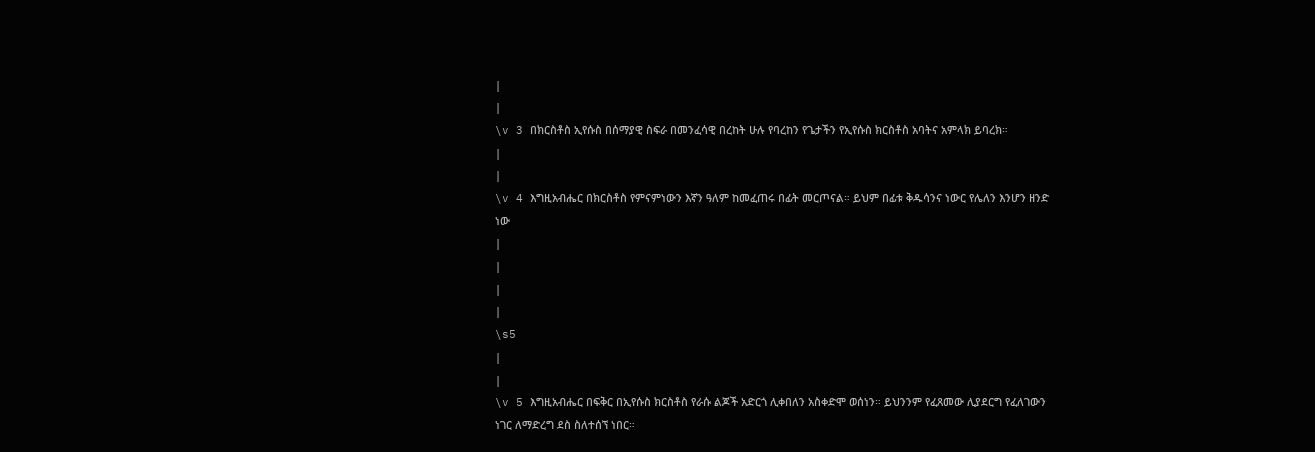|
|
\v 3 በክርስቶስ ኢየሱስ በሰማያዊ ስፍራ በመንፈሳዊ በረከት ሁሉ የባረከን የጌታችን የኢየሱስ ክርስቶስ አባትና አምላክ ይባረክ።
|
|
\v 4 እግዚአብሔር በክርስቶስ የምናምነውን እኛን ዓለም ከመፈጠሩ በፊት መርጦናል። ይህም በፊቱ ቅዱሳንና ነውር የሌለን እንሆን ዘንድ ነው
|
|
|
|
\s5
|
|
\v 5 እግዚአብሔር በፍቅር በኢየሱስ ክርስቶስ የራሱ ልጆች አድርጎ ሊቀበለን አስቀድሞ ወሰነን። ይህንንም የፈጸመው ሊያደርግ የፈለገውን ነገር ለማድረግ ደስ ስለተሰኘ ነበር።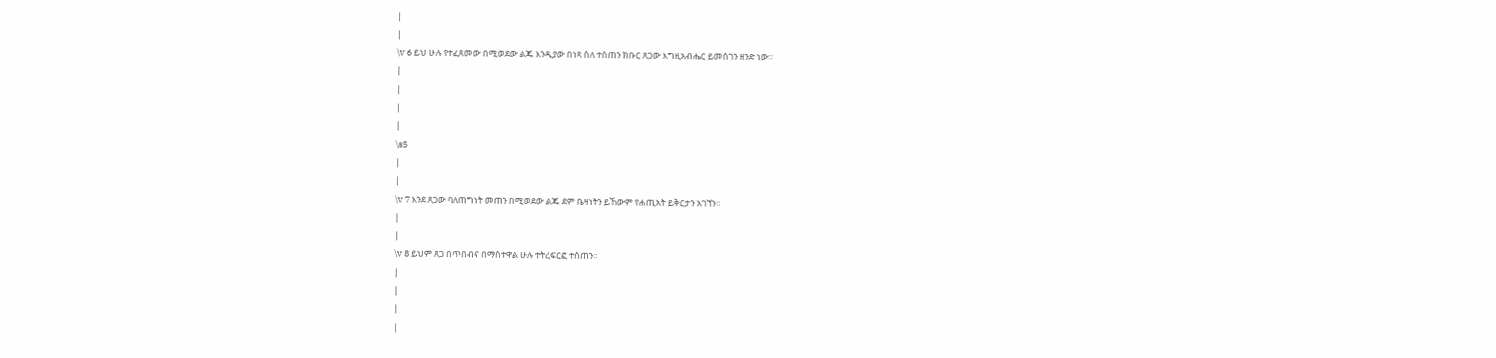|
|
\v 6 ይህ ሁሉ የተፈጸመው በሚወደው ልጁ እንዲያው በነጻ ስለ ተሰጠን ክቡር ጸጋው እግዚአብሔር ይመሰገን ዘንድ ነው።
|
|
|
|
\s5
|
|
\v 7 እንደ ጸጋው ባለጠግነት መጠን በሚወደው ልጁ ደም ቤዛነትን ይኸውም የሐጢአት ይቅርታን አገኘን።
|
|
\v 8 ይህም ጸጋ በጥበብና በማስተዋል ሁሉ ተትረፍርፎ ተሰጠን።
|
|
|
|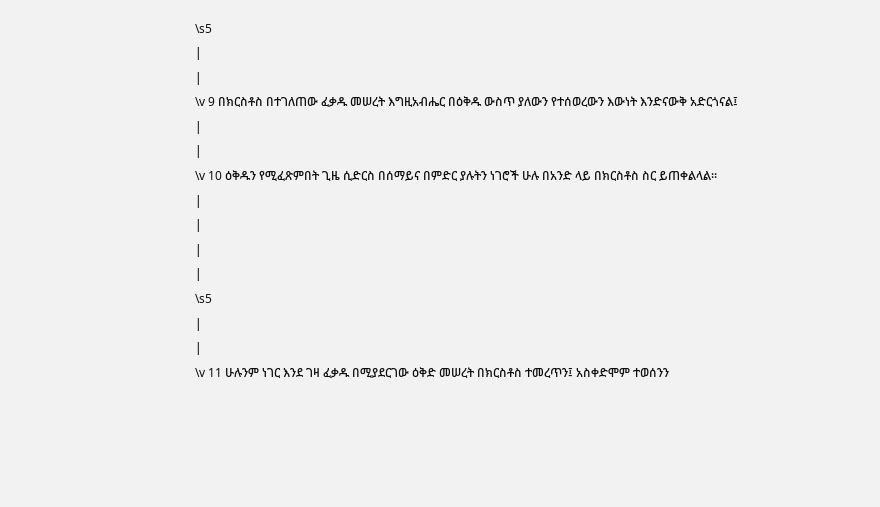\s5
|
|
\v 9 በክርስቶስ በተገለጠው ፈቃዱ መሠረት እግዚአብሔር በዕቅዱ ውስጥ ያለውን የተሰወረውን እውነት እንድናውቅ አድርጎናል፤
|
|
\v 10 ዕቅዱን የሚፈጽምበት ጊዜ ሲድርስ በሰማይና በምድር ያሉትን ነገሮች ሁሉ በአንድ ላይ በክርስቶስ ስር ይጠቀልላል።
|
|
|
|
\s5
|
|
\v 11 ሁሉንም ነገር እንደ ገዛ ፈቃዱ በሚያደርገው ዕቅድ መሠረት በክርስቶስ ተመረጥን፤ አስቀድሞም ተወሰንን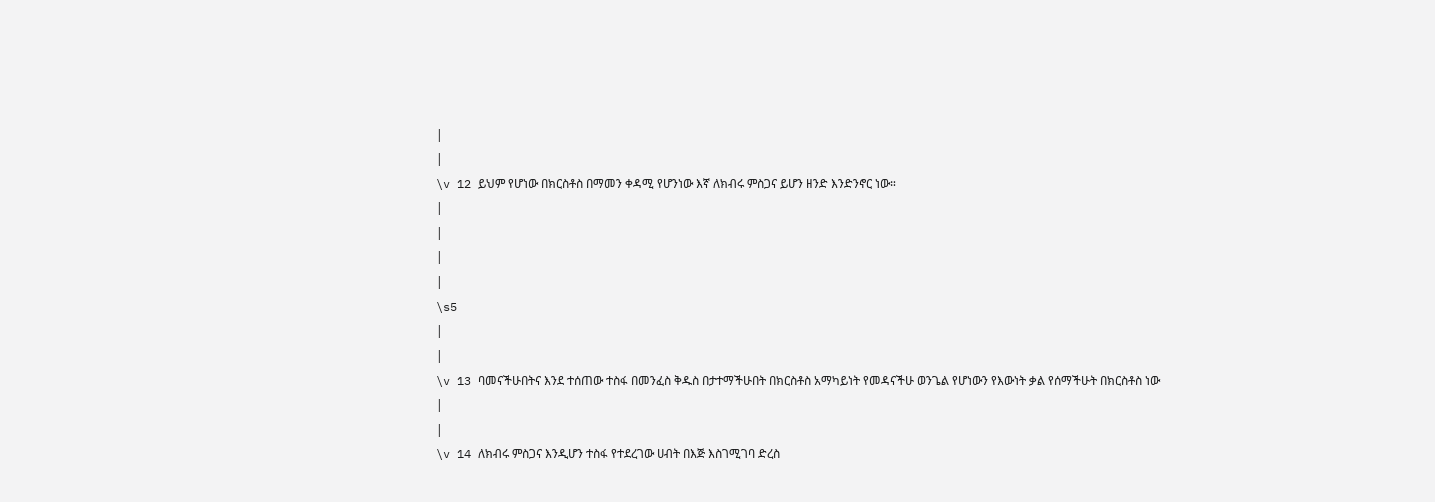|
|
\v 12 ይህም የሆነው በክርስቶስ በማመን ቀዳሚ የሆንነው እኛ ለክብሩ ምስጋና ይሆን ዘንድ እንድንኖር ነው።
|
|
|
|
\s5
|
|
\v 13 ባመናችሁበትና እንደ ተሰጠው ተስፋ በመንፈስ ቅዱስ በታተማችሁበት በክርስቶስ አማካይነት የመዳናችሁ ወንጌል የሆነውን የእውነት ቃል የሰማችሁት በክርስቶስ ነው
|
|
\v 14 ለክብሩ ምስጋና እንዲሆን ተስፋ የተደረገው ሀብት በእጅ እስገሚገባ ድረስ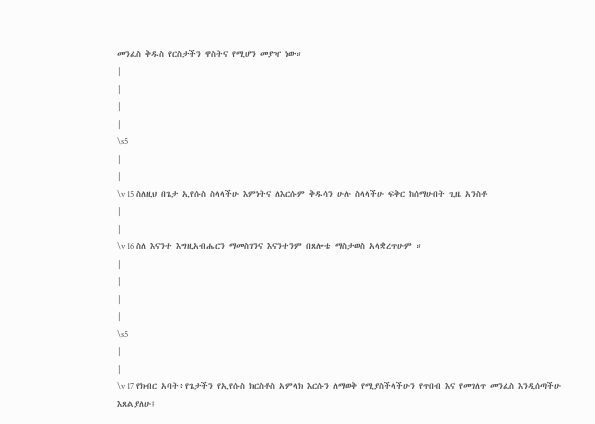መንፈስ ቅዱስ የርስታችን ዋስትና የሚሆን መያዣ ነው።
|
|
|
|
\s5
|
|
\v 15 ስለዚህ በጌታ ኢየሱስ ስላላችሁ እምነትና ለእርሱም ቅዱሳን ሁሉ ስላላችሁ ፍቅር ከሰማሁበት ጊዜ አንስቶ
|
|
\v 16 ስለ እናንተ እግዚአብሔርን ማመስገንና እናንተንም በጸሎቴ ማስታወስ አላቋረጥሁም ።
|
|
|
|
\s5
|
|
\v 17 የክብር አባት፥የጌታችን የኢየሱስ ክርስቶስ አምላክ እርሱን ለማወቅ የሚያስችላችሁን የጥበብ እና የመገለጥ መንፈስ እንዲሰጣችሁ እጸልያለሁ፤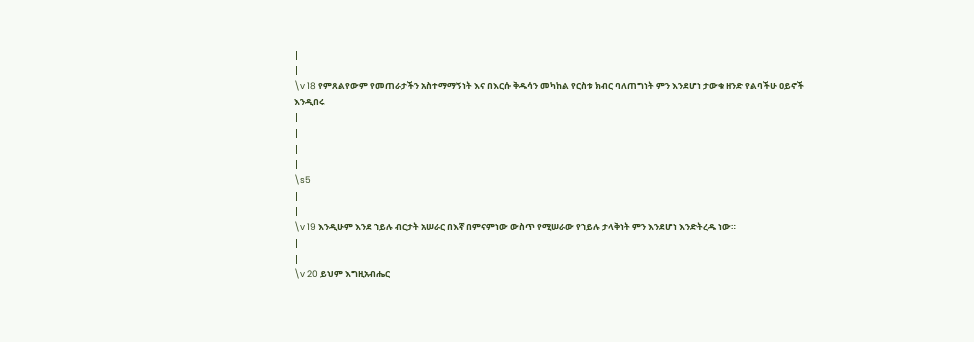|
|
\v 18 የምጸልየውም የመጠራታችን አስተማማኝነት እና በእርሱ ቅዱሳን መካከል የርስቱ ክብር ባለጠግነት ምን እንደሆነ ታውቁ ዘንድ የልባችሁ ዐይኖች እንዲበሩ
|
|
|
|
\s5
|
|
\v 19 እንዲሁም እንደ ኀይሉ ብርታት አሠራር በእኛ በምናምነው ውስጥ የሚሠራው የኀይሉ ታላቅነት ምን እንደሆነ እንድትረዱ ነው።
|
|
\v 20 ይህም እግዚአብሔር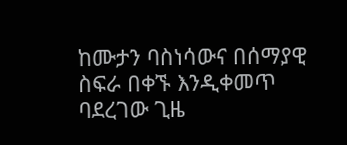ከሙታን ባስነሳውና በሰማያዊ ስፍራ በቀኙ እንዲቀመጥ ባደረገው ጊዜ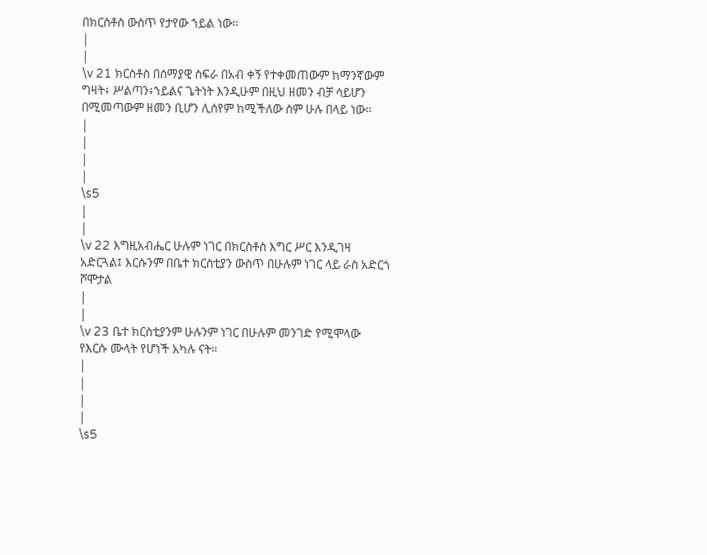በክርስቶስ ውስጥ የታየው ኀይል ነው።
|
|
\v 21 ክርስቶስ በሰማያዊ ስፍራ በአብ ቀኝ የተቀመጠውም ከማንኛውም ግዛት፥ ሥልጣን፥ኀይልና ጌትነት እንዲሁም በዚህ ዘመን ብቻ ሳይሆን በሚመጣውም ዘመን ቢሆን ሊሰየም ከሚችለው ስም ሁሉ በላይ ነው።
|
|
|
|
\s5
|
|
\v 22 እግዚአብሔር ሁሉም ነገር በክርስቶስ እግር ሥር እንዲገዛ አድርጓል፤ እርሱንም በቤተ ክርስቲያን ውስጥ በሁሉም ነገር ላይ ራስ አድርጎ ሾሞታል
|
|
\v 23 ቤተ ክርስቲያንም ሁሉንም ነገር በሁሉም መንገድ የሚሞላው የእርሱ ሙላት የሆነች አካሉ ናት።
|
|
|
|
\s5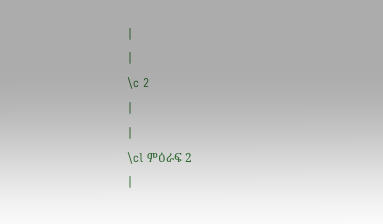|
|
\c 2
|
|
\cl ምዕራፍ 2
|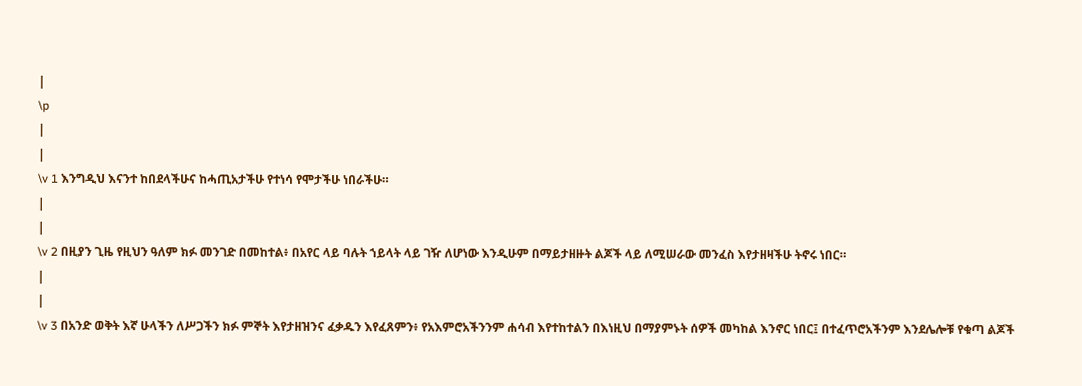|
\p
|
|
\v 1 እንግዲህ እናንተ ከበደላችሁና ከሓጢአታችሁ የተነሳ የሞታችሁ ነበራችሁ።
|
|
\v 2 በዚያን ጊዜ የዚህን ዓለም ክፉ መንገድ በመከተል፥ በአየር ላይ ባሉት ኀይላት ላይ ገዥ ለሆነው እንዲሁም በማይታዘዙት ልጆች ላይ ለሚሠራው መንፈስ እየታዘዛችሁ ትኖሩ ነበር።
|
|
\v 3 በአንድ ወቅት እኛ ሁላችን ለሥጋችን ክፉ ምኞት እየታዘዝንና ፈቃዱን እየፈጸምን፥ የአእምሮአችንንም ሐሳብ እየተከተልን በእነዚህ በማያምኑት ሰዎች መካከል እንኖር ነበር፤ በተፈጥሮአችንም እንደሌሎቹ የቁጣ ልጆች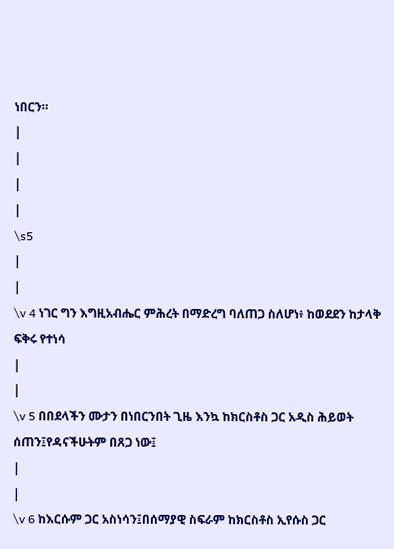ነበርን።
|
|
|
|
\s5
|
|
\v 4 ነገር ግን እግዚአብሔር ምሕረት በማድረግ ባለጠጋ ስለሆነ፥ ከወደደን ከታላቅ ፍቅሩ የተነሳ
|
|
\v 5 በበደላችን ሙታን በነበርንበት ጊዜ እንኳ ከክርስቶስ ጋር አዲስ ሕይወት ሰጠን፤የዳናችሁትም በጸጋ ነው፤
|
|
\v 6 ከእርሱም ጋር አስነሳን፤በሰማያዊ ስፍራም ከክርስቶስ ኢየሱስ ጋር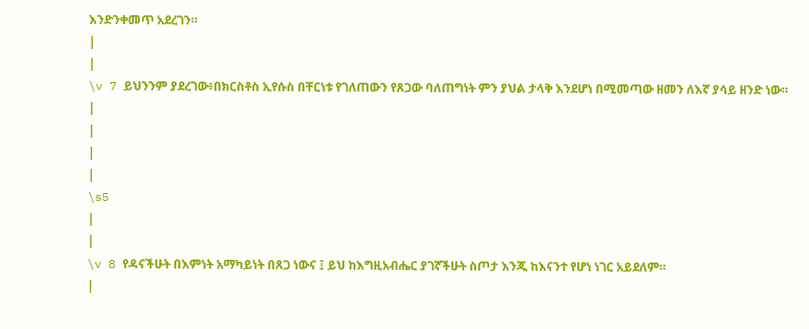እንድንቀመጥ አደረገን።
|
|
\v 7 ይህንንም ያደረገው፥በክርስቶስ ኢየሱስ በቸርነቱ የገለጠውን የጸጋው ባለጠግነት ምን ያህል ታላቅ እንደሆነ በሚመጣው ዘመን ለእኛ ያሳይ ዘንድ ነው።
|
|
|
|
\s5
|
|
\v 8 የዳናችሁት በእምነት አማካይነት በጸጋ ነውና ፤ ይህ ከእግዚአብሔር ያገኛችሁት ስጦታ እንጂ ከእናንተ የሆነ ነገር አይደለም።
|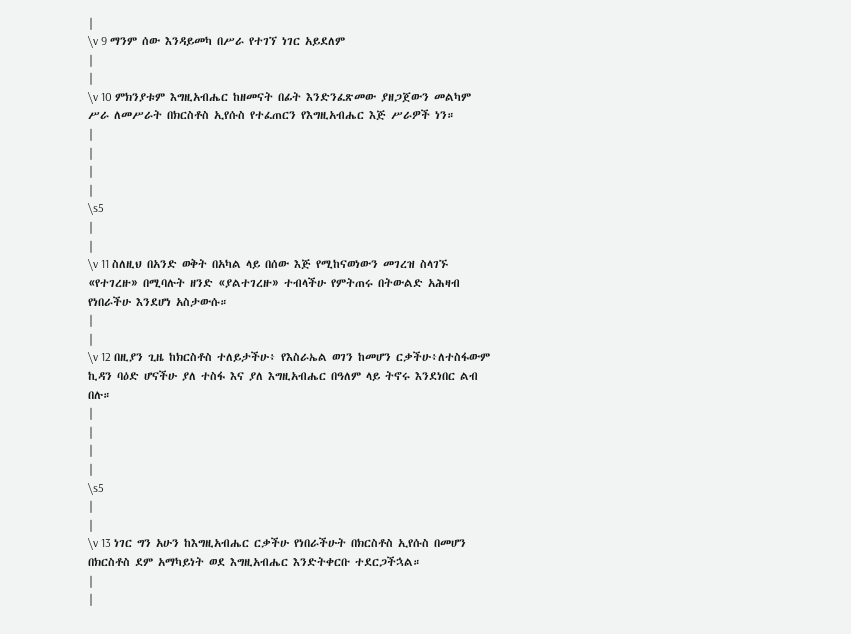|
\v 9 ማንም ሰው እንዳይመካ በሥራ የተገኘ ነገር አይደለም
|
|
\v 10 ምክንያቱም እግዚአብሔር ከዘመናት በፊት እንድንፈጽመው ያዘጋጀውን መልካም ሥራ ለመሥራት በክርስቶስ ኢየሱስ የተፈጠርን የእግዚአብሔር እጅ ሥራዎች ነን።
|
|
|
|
\s5
|
|
\v 11 ስለዚህ በአንድ ወቅት በአካል ላይ በሰው እጅ የሚከናወነውን መገረዝ ስላገኙ «የተገረዙ» በሚባሉት ዘንድ «ያልተገረዙ» ተብላችሁ የምትጠሩ በትውልድ አሕዛብ የነበራችሁ እንደሆነ አስታውሱ።
|
|
\v 12 በዚያን ጊዜ ከክርስቶስ ተለይታችሁ፥ የእስራኤል ወገን ከመሆን ርቃችሁ፥ለተስፋውም ኪዳን ባዕድ ሆናችሁ ያለ ተስፋ እና ያለ እግዚአብሔር በዓለም ላይ ትኖሩ እንደነበር ልብ በሉ።
|
|
|
|
\s5
|
|
\v 13 ነገር ግን አሁን ከእግዚአብሔር ርቃችሁ የነበራችሁት በክርስቶስ ኢየሱስ በመሆን በክርስቶስ ደም አማካይነት ወደ እግዚአብሔር እንድትቀርቡ ተደርጋችኋል።
|
|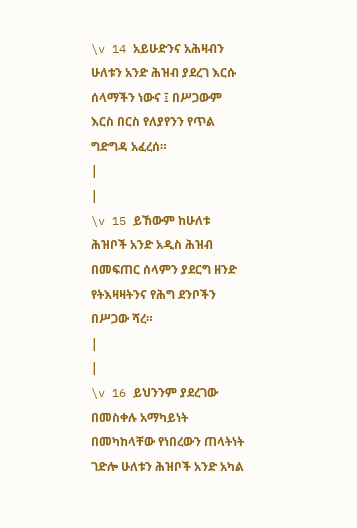\v 14 አይሁድንና አሕዛብን ሁለቱን አንድ ሕዝብ ያደረገ እርሱ ሰላማችን ነውና ፤ በሥጋውም እርስ በርስ የለያየንን የጥል ግድግዳ አፈረሰ።
|
|
\v 15 ይኸውም ከሁለቱ ሕዝቦች አንድ አዲስ ሕዝብ በመፍጠር ሰላምን ያደርግ ዘንድ የትእዛዛትንና የሕግ ደንቦችን በሥጋው ሻረ።
|
|
\v 16 ይህንንም ያደረገው በመስቀሉ አማካይነት በመካከላቸው የነበረውን ጠላትነት ገድሎ ሁለቱን ሕዝቦች አንድ አካል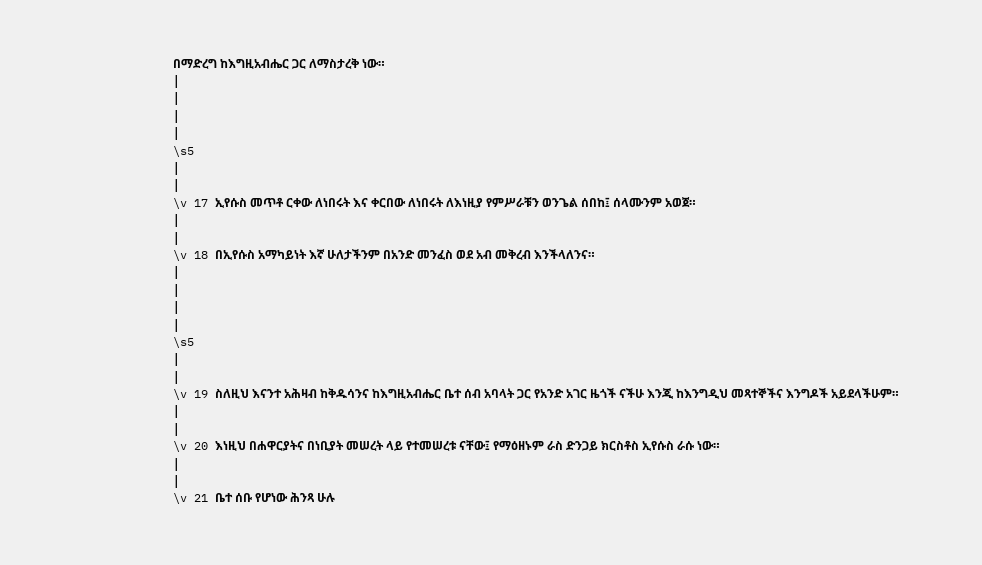በማድረግ ከእግዚአብሔር ጋር ለማስታረቅ ነው።
|
|
|
|
\s5
|
|
\v 17 ኢየሱስ መጥቶ ርቀው ለነበሩት እና ቀርበው ለነበሩት ለእነዚያ የምሥራቹን ወንጌል ሰበከ፤ ሰላሙንም አወጀ።
|
|
\v 18 በኢየሱስ አማካይነት እኛ ሁለታችንም በአንድ መንፈስ ወደ አብ መቅረብ እንችላለንና።
|
|
|
|
\s5
|
|
\v 19 ስለዚህ እናንተ አሕዛብ ከቅዱሳንና ከእግዚአብሔር ቤተ ሰብ አባላት ጋር የአንድ አገር ዜጎች ናችሁ እንጂ ከእንግዲህ መጻተኞችና እንግዶች አይደላችሁም።
|
|
\v 20 እነዚህ በሐዋርያትና በነቢያት መሠረት ላይ የተመሠረቱ ናቸው፤ የማዕዘኑም ራስ ድንጋይ ክርስቶስ ኢየሱስ ራሱ ነው።
|
|
\v 21 ቤተ ሰቡ የሆነው ሕንጻ ሁሉ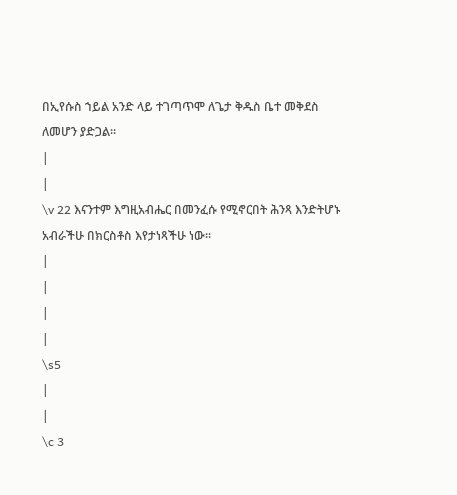በኢየሱስ ኀይል አንድ ላይ ተገጣጥሞ ለጌታ ቅዱስ ቤተ መቅደስ ለመሆን ያድጋል።
|
|
\v 22 እናንተም እግዚአብሔር በመንፈሱ የሚኖርበት ሕንጻ እንድትሆኑ አብራችሁ በክርስቶስ እየታነጻችሁ ነው።
|
|
|
|
\s5
|
|
\c 3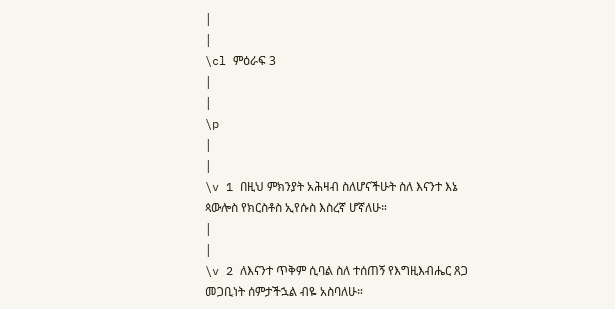|
|
\cl ምዕራፍ 3
|
|
\p
|
|
\v 1 በዚህ ምክንያት አሕዛብ ስለሆናችሁት ስለ እናንተ እኔ ጳውሎስ የክርስቶስ ኢየሱስ እስረኛ ሆኛለሁ።
|
|
\v 2 ለእናንተ ጥቅም ሲባል ስለ ተሰጠኝ የእግዚእብሔር ጸጋ መጋቢነት ሰምታችኋል ብዬ አስባለሁ።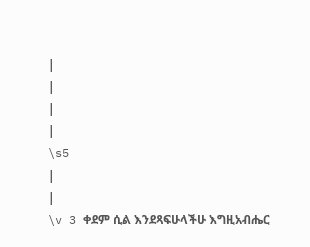|
|
|
|
\s5
|
|
\v 3 ቀደም ሲል እንደጻፍሁላችሁ እግዚአብሔር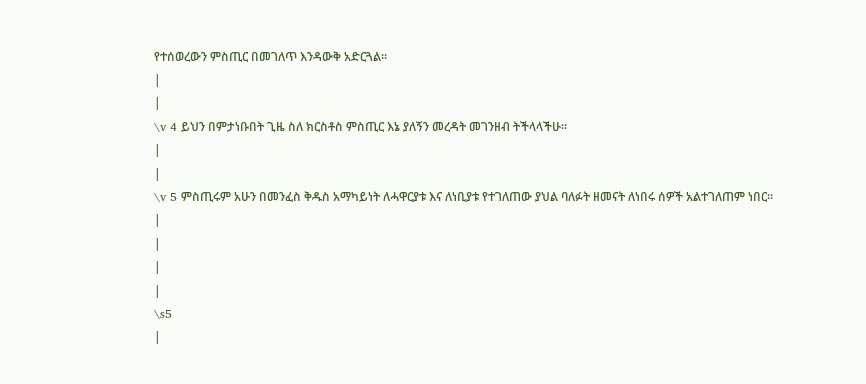የተሰወረውን ምስጢር በመገለጥ እንዳውቅ አድርጓል።
|
|
\v 4 ይህን በምታነቡበት ጊዜ ስለ ክርስቶስ ምስጢር እኔ ያለኝን መረዳት መገንዘብ ትችላላችሁ።
|
|
\v 5 ምስጢሩም አሁን በመንፈስ ቅዱስ አማካይነት ለሓዋርያቱ እና ለነቢያቱ የተገለጠው ያህል ባለፉት ዘመናት ለነበሩ ሰዎች አልተገለጠም ነበር።
|
|
|
|
\s5
|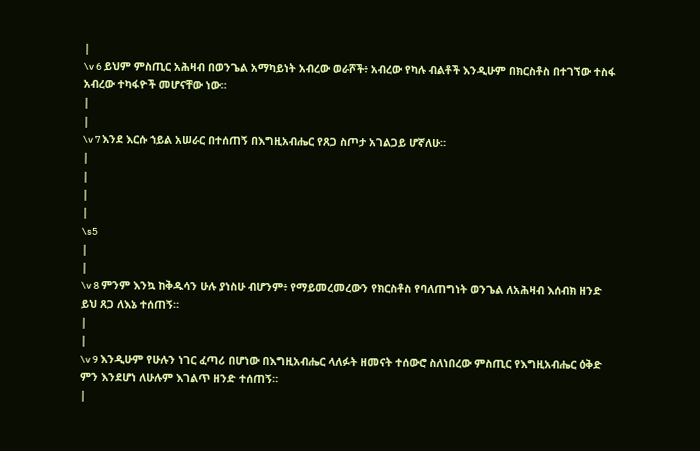|
\v 6 ይህም ምስጢር አሕዛብ በወንጌል አማካይነት አብረው ወራሾች፥ አብረው የካሉ ብልቶች እንዲሁም በክርስቶስ በተገኘው ተስፋ አብረው ተካፋዮች መሆናቸው ነው።
|
|
\v 7 እንደ እርሱ ኀይል አሠራር በተሰጠኝ በእግዚአብሔር የጸጋ ስጦታ አገልጋይ ሆኛለሁ።
|
|
|
|
\s5
|
|
\v 8 ምንም እንኳ ከቅዱሳን ሁሉ ያነስሁ ብሆንም፥ የማይመረመረውን የክርስቶስ የባለጠግነት ወንጌል ለአሕዛብ እሰብክ ዘንድ ይህ ጸጋ ለእኔ ተሰጠኝ።
|
|
\v 9 እንዲሁም የሁሉን ነገር ፈጣሪ በሆነው በእግዚአብሔር ላለፉት ዘመናት ተሰውሮ ስለነበረው ምስጢር የእግዚአብሔር ዕቅድ ምን እንደሆነ ለሁሉም እገልጥ ዘንድ ተሰጠኝ።
|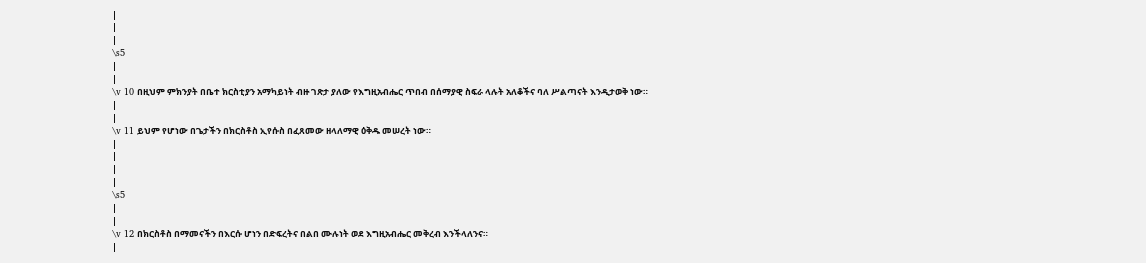|
|
|
\s5
|
|
\v 10 በዚህም ምክንያት በቤተ ክርስቲያን አማካይነት ብዙ ገጽታ ያለው የእግዚአብሔር ጥበብ በሰማያዊ ስፍራ ላሉት አለቆችና ባለ ሥልጣናት እንዲታወቅ ነው።
|
|
\v 11 ይህም የሆነው በጌታችን በክርስቶስ ኢየሱስ በፈጸመው ዘላለማዊ ዕቅዱ መሠረት ነው።
|
|
|
|
\s5
|
|
\v 12 በክርስቶስ በማመናችን በእርሱ ሆነን በድፍረትና በልበ ሙሉነት ወደ እግዚአብሔር መቅረብ እንችላለንና።
|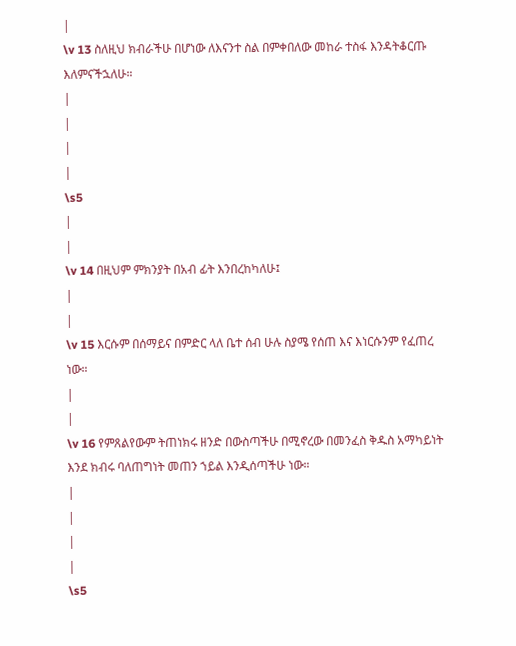|
\v 13 ስለዚህ ክብራችሁ በሆነው ለእናንተ ስል በምቀበለው መከራ ተስፋ እንዳትቆርጡ እለምናችኋለሁ።
|
|
|
|
\s5
|
|
\v 14 በዚህም ምክንያት በአብ ፊት እንበረከካለሁ፤
|
|
\v 15 እርሱም በሰማይና በምድር ላለ ቤተ ሰብ ሁሉ ስያሜ የሰጠ እና እነርሱንም የፈጠረ ነው።
|
|
\v 16 የምጸልየውም ትጠነክሩ ዘንድ በውስጣችሁ በሚኖረው በመንፈስ ቅዱስ አማካይነት እንደ ክብሩ ባለጠግነት መጠን ኀይል እንዲሰጣችሁ ነው።
|
|
|
|
\s5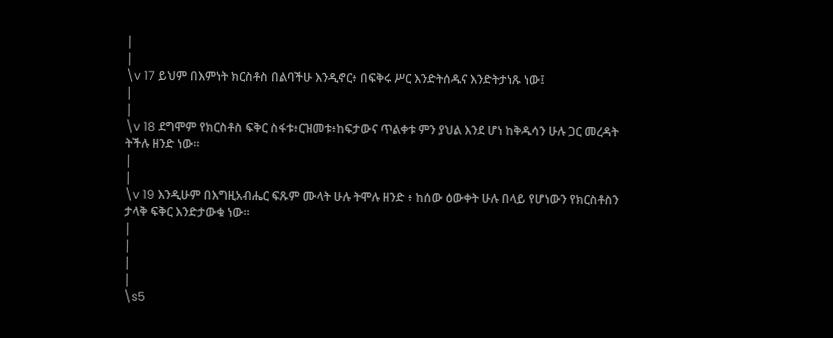|
|
\v 17 ይህም በእምነት ክርስቶስ በልባችሁ እንዲኖር፥ በፍቅሩ ሥር እንድትሰዱና እንድትታነጹ ነው፤
|
|
\v 18 ደግሞም የክርስቶስ ፍቅር ስፋቱ፥ርዝመቱ፥ከፍታውና ጥልቀቱ ምን ያህል እንደ ሆነ ከቅዱሳን ሁሉ ጋር መረዳት ትችሉ ዘንድ ነው።
|
|
\v 19 እንዲሁም በእግዚአብሔር ፍጹም ሙላት ሁሉ ትሞሉ ዘንድ ፥ ከሰው ዕውቀት ሁሉ በላይ የሆነውን የክርስቶስን ታላቅ ፍቅር እንድታውቁ ነው።
|
|
|
|
\s5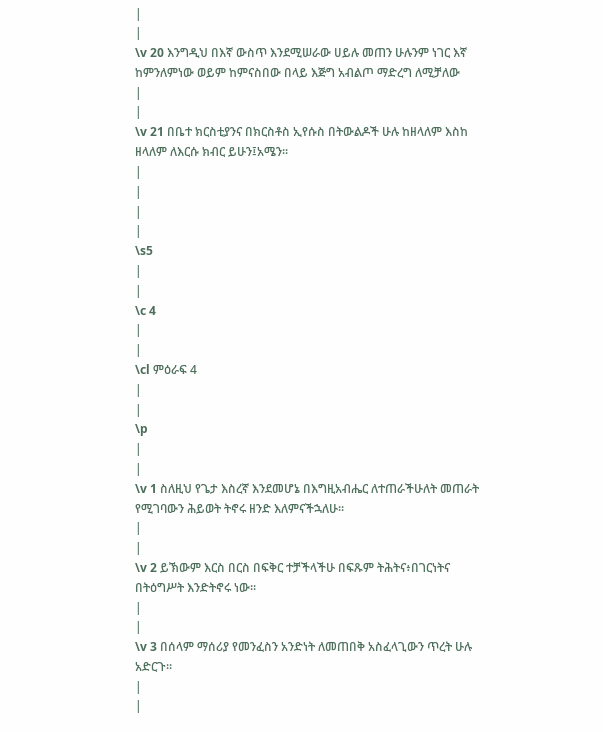|
|
\v 20 እንግዲህ በእኛ ውስጥ እንደሚሠራው ሀይሉ መጠን ሁሉንም ነገር እኛ ከምንለምነው ወይም ከምናስበው በላይ እጅግ አብልጦ ማድረግ ለሚቻለው
|
|
\v 21 በቤተ ክርስቲያንና በክርስቶስ ኢየሱስ በትውልዶች ሁሉ ከዘላለም እስከ ዘላለም ለእርሱ ክብር ይሁን፤አሜን።
|
|
|
|
\s5
|
|
\c 4
|
|
\cl ምዕራፍ 4
|
|
\p
|
|
\v 1 ስለዚህ የጌታ እስረኛ እንደመሆኔ በእግዚአብሔር ለተጠራችሁለት መጠራት የሚገባውን ሕይወት ትኖሩ ዘንድ እለምናችኋለሁ።
|
|
\v 2 ይኽውም እርስ በርስ በፍቅር ተቻችላችሁ በፍጹም ትሕትና፥በገርነትና በትዕግሥት እንድትኖሩ ነው።
|
|
\v 3 በሰላም ማሰሪያ የመንፈስን አንድነት ለመጠበቅ አስፈላጊውን ጥረት ሁሉ አድርጉ።
|
|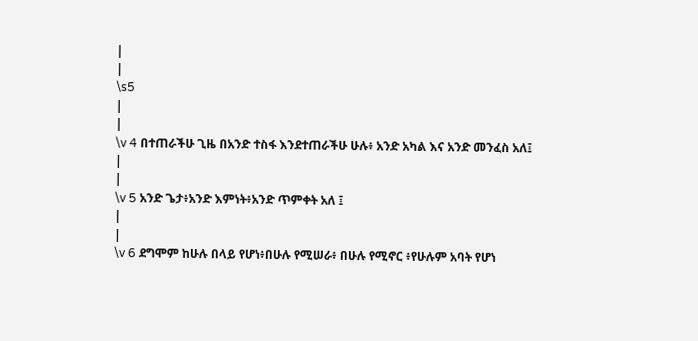|
|
\s5
|
|
\v 4 በተጠራችሁ ጊዜ በአንድ ተስፋ እንደተጠራችሁ ሁሉ፥ አንድ አካል እና አንድ መንፈስ አለ፤
|
|
\v 5 አንድ ጌታ፥አንድ እምነት፥አንድ ጥምቀት አለ ፤
|
|
\v 6 ደግሞም ከሁሉ በላይ የሆነ፥በሁሉ የሚሠራ፥ በሁሉ የሚኖር ፥የሁሉም አባት የሆነ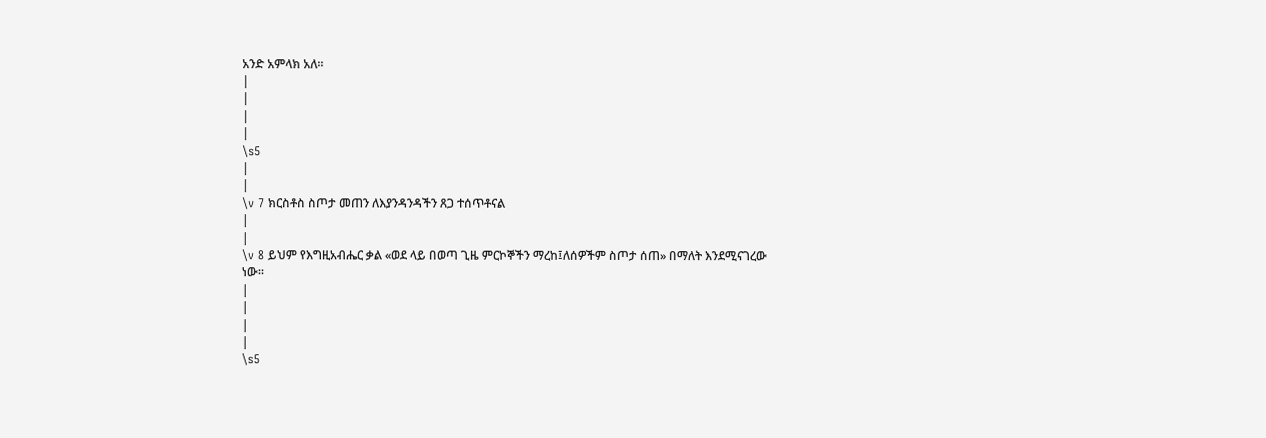አንድ አምላክ አለ።
|
|
|
|
\s5
|
|
\v 7 ክርስቶስ ስጦታ መጠን ለእያንዳንዳችን ጸጋ ተሰጥቶናል
|
|
\v 8 ይህም የእግዚአብሔር ቃል «ወደ ላይ በወጣ ጊዜ ምርኮኞችን ማረከ፤ለሰዎችም ስጦታ ሰጠ» በማለት እንደሚናገረው ነው።
|
|
|
|
\s5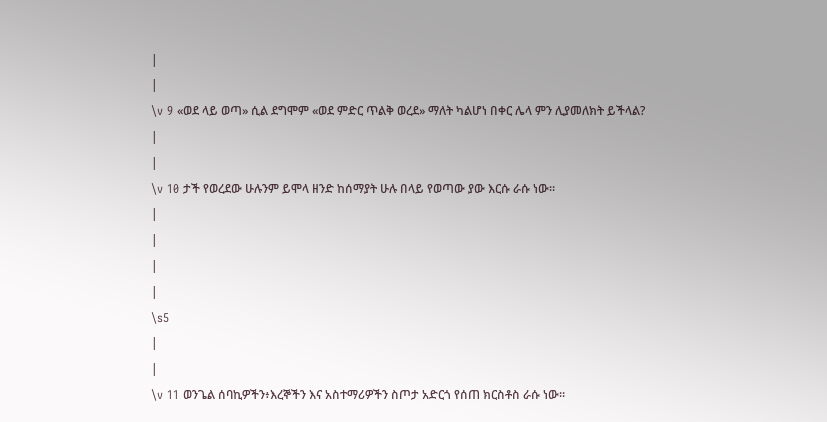|
|
\v 9 «ወደ ላይ ወጣ» ሲል ደግሞም «ወደ ምድር ጥልቅ ወረደ» ማለት ካልሆነ በቀር ሌላ ምን ሊያመለክት ይችላል?
|
|
\v 10 ታች የወረደው ሁሉንም ይሞላ ዘንድ ከሰማያት ሁሉ በላይ የወጣው ያው እርሱ ራሱ ነው።
|
|
|
|
\s5
|
|
\v 11 ወንጌል ሰባኪዎችን፥እረኞችን እና አስተማሪዎችን ስጦታ አድርጎ የሰጠ ክርስቶስ ራሱ ነው።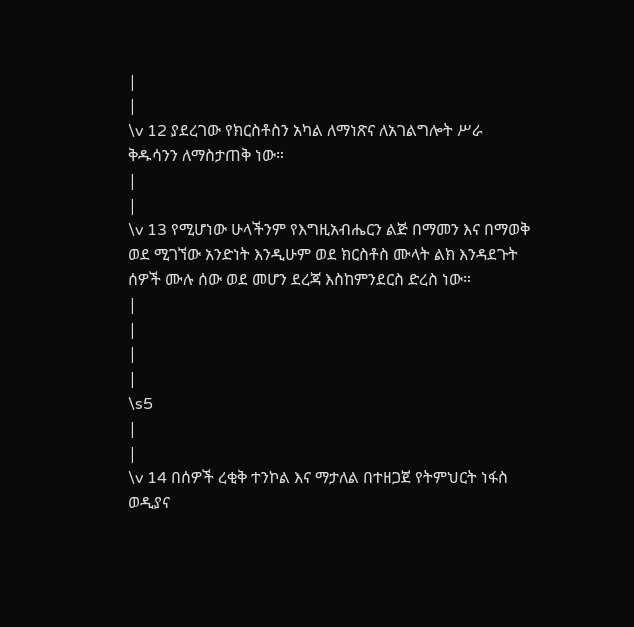|
|
\v 12 ያደረገው የክርስቶስን አካል ለማነጽና ለአገልግሎት ሥራ ቅዱሳንን ለማስታጠቅ ነው።
|
|
\v 13 የሚሆነው ሁላችንም የእግዚአብሔርን ልጅ በማመን እና በማወቅ ወደ ሚገኘው አንድነት እንዲሁም ወደ ክርስቶስ ሙላት ልክ እንዳደጉት ሰዎች ሙሉ ሰው ወደ መሆን ደረጃ እስከምንደርስ ድረስ ነው።
|
|
|
|
\s5
|
|
\v 14 በሰዎች ረቂቅ ተንኮል እና ማታለል በተዘጋጀ የትምህርት ነፋስ ወዲያና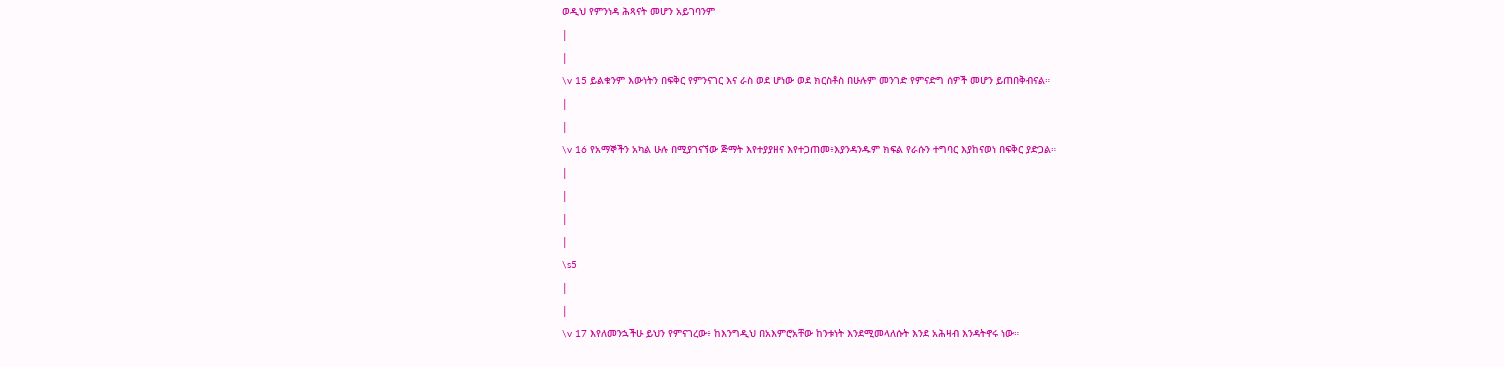ወዲህ የምንነዳ ሕጻናት መሆን አይገባንም
|
|
\v 15 ይልቁንም እውነትን በፍቅር የምንናገር እና ራስ ወደ ሆነው ወደ ክርስቶስ በሁሉም መንገድ የምናድግ ሰዎች መሆን ይጠበቅብናል።
|
|
\v 16 የአማኞችን አካል ሁሉ በሚያገናኘው ጅማት እየተያያዘና እየተጋጠመ፥እያንዳንዱም ክፍል የራሱን ተግባር እያከናወነ በፍቅር ያድጋል።
|
|
|
|
\s5
|
|
\v 17 እየለመንኋችሁ ይህን የምናገረው፥ ከእንግዲህ በአእምሮአቸው ከንቱነት እንደሚመላለሱት እንደ አሕዛብ እንዳትኖሩ ነው።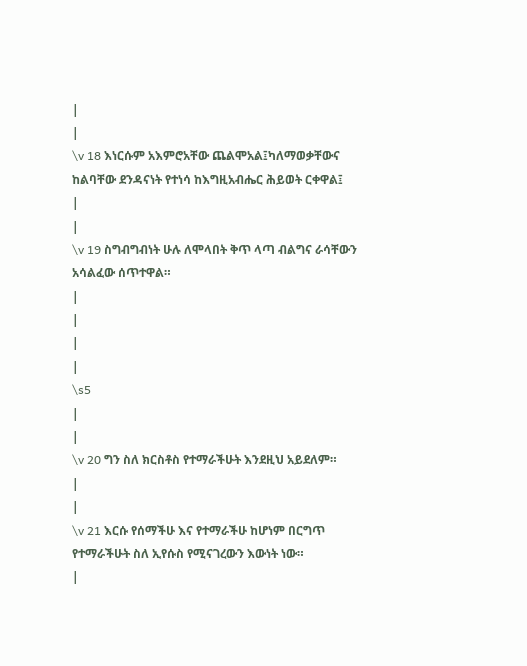|
|
\v 18 እነርሱም አእምሮአቸው ጨልሞአል፤ካለማወቃቸውና ከልባቸው ደንዳናነት የተነሳ ከእግዚአብሔር ሕይወት ርቀዋል፤
|
|
\v 19 ስግብግብነት ሁሉ ለሞላበት ቅጥ ላጣ ብልግና ራሳቸውን አሳልፈው ሰጥተዋል።
|
|
|
|
\s5
|
|
\v 20 ግን ስለ ክርስቶስ የተማራችሁት እንደዚህ አይደለም።
|
|
\v 21 እርሱ የሰማችሁ እና የተማራችሁ ከሆነም በርግጥ የተማራችሁት ስለ ኢየሱስ የሚናገረውን እውነት ነው።
|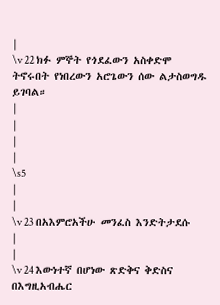|
\v 22 ክፉ ምኞት የጎደፈውን አስቀድሞ ትኖሩበት የነበረውን አሮጌውን ሰው ልታስወግዱ ይገባል።
|
|
|
|
\s5
|
|
\v 23 በአእምሮአችሁ መንፈስ እንድትታደሱ
|
|
\v 24 እውነተኛ በሆነው ጽድቅና ቅድስና በእግዚአብሔር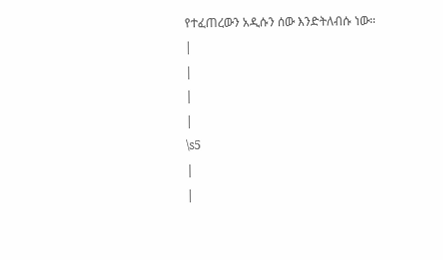የተፈጠረውን አዲሱን ሰው እንድትለብሱ ነው።
|
|
|
|
\s5
|
|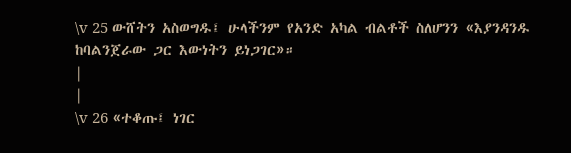\v 25 ውሸትን አስወግዱ፤ ሁላችንም የአንድ አካል ብልቶች ስለሆንን «እያንዳንዱ ከባልንጀራው ጋር እውነትን ይነጋገር»።
|
|
\v 26 «ተቆጡ፤ ነገር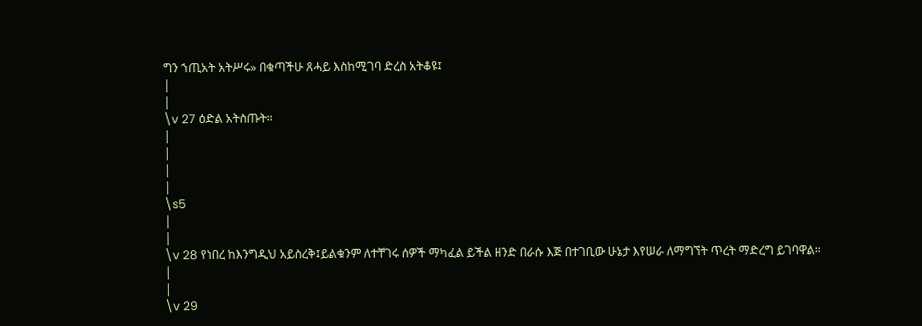ግን ኀጢአት አትሥሩ» በቁጣችሁ ጸሓይ እስከሚገባ ድረስ አትቆዩ፤
|
|
\v 27 ዕድል አትስጡት።
|
|
|
|
\s5
|
|
\v 28 የነበረ ከእንግዲህ አይስረቅ፤ይልቁንም ለተቸገሩ ሰዎች ማካፈል ይችል ዘንድ በራሱ እጅ በተገቢው ሁኔታ እየሠራ ለማግኘት ጥረት ማድረግ ይገባዋል።
|
|
\v 29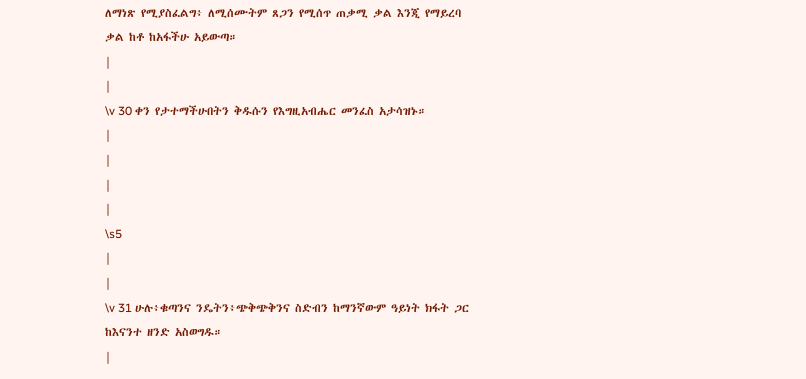ለማነጽ የሚያስፈልግ፥ ለሚሰሙትም ጸጋን የሚሰጥ ጠቃሚ ቃል እንጂ የማይረባ ቃል ከቶ ከአፋችሁ አይውጣ።
|
|
\v 30 ቀን የታተማችሁበትን ቅዱሱን የእግዚአብሔር መንፈስ አታሳዝኑ።
|
|
|
|
\s5
|
|
\v 31 ሁሉ፥ቁጣንና ንዴትን፥ጭቅጭቅንና ስድብን ከማንኛውም ዓይነት ክፋት ጋር ከእናንተ ዘንድ አስወግዱ።
|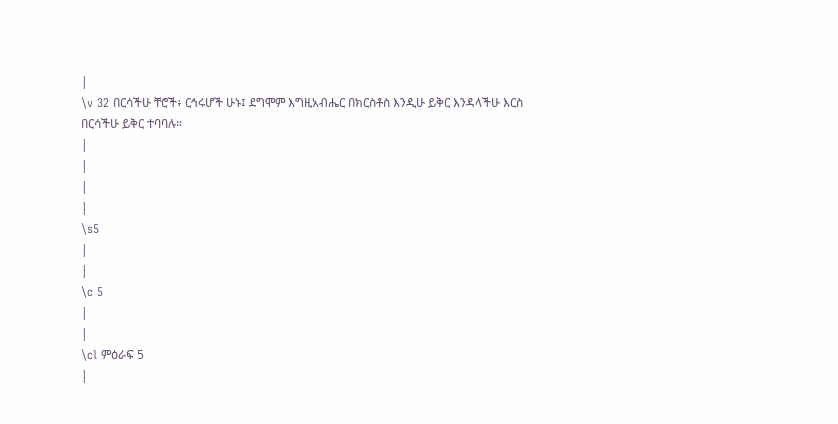|
\v 32 በርሳችሁ ቸሮች፥ ርኅሩሆች ሁኑ፤ ደግሞም እግዚአብሔር በክርስቶስ እንዲሁ ይቅር እንዳላችሁ እርስ በርሳችሁ ይቅር ተባባሉ።
|
|
|
|
\s5
|
|
\c 5
|
|
\cl ምዕራፍ 5
|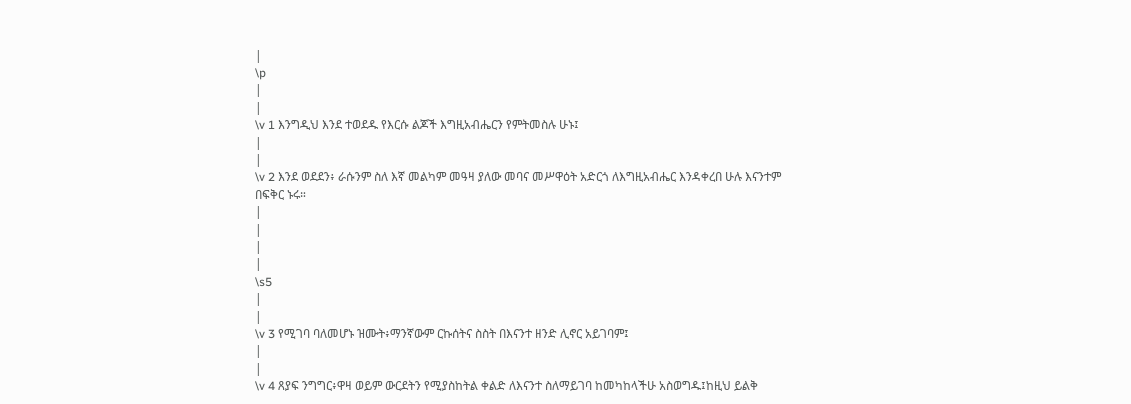|
\p
|
|
\v 1 እንግዲህ እንደ ተወደዱ የእርሱ ልጆች እግዚአብሔርን የምትመስሉ ሁኑ፤
|
|
\v 2 እንደ ወደደን፥ ራሱንም ስለ እኛ መልካም መዓዛ ያለው መባና መሥዋዕት አድርጎ ለእግዚአብሔር እንዳቀረበ ሁሉ እናንተም በፍቅር ኑሩ።
|
|
|
|
\s5
|
|
\v 3 የሚገባ ባለመሆኑ ዝሙት፥ማንኛውም ርኩሰትና ስስት በእናንተ ዘንድ ሊኖር አይገባም፤
|
|
\v 4 ጸያፍ ንግግር፥ዋዛ ወይም ውርደትን የሚያስከትል ቀልድ ለእናንተ ስለማይገባ ከመካከላችሁ አስወግዱ፤ከዚህ ይልቅ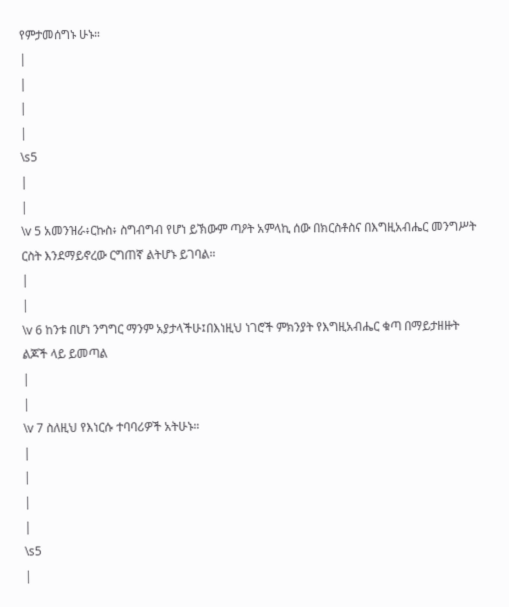የምታመሰግኑ ሁኑ።
|
|
|
|
\s5
|
|
\v 5 አመንዝራ፥ርኩስ፥ ስግብግብ የሆነ ይኽውም ጣዖት አምላኪ ሰው በክርስቶስና በእግዚአብሔር መንግሥት ርስት እንደማይኖረው ርግጠኛ ልትሆኑ ይገባል።
|
|
\v 6 ከንቱ በሆነ ንግግር ማንም አያታላችሁ፤በእነዚህ ነገሮች ምክንያት የእግዚአብሔር ቁጣ በማይታዘዙት ልጆች ላይ ይመጣል
|
|
\v 7 ስለዚህ የእነርሱ ተባባሪዎች አትሁኑ።
|
|
|
|
\s5
|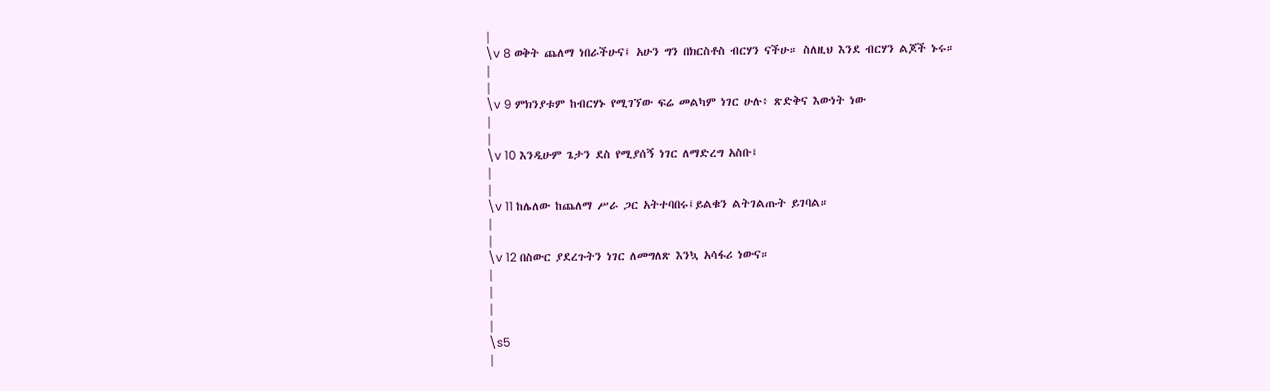|
\v 8 ወቅት ጨለማ ነበራችሁና፤ አሁን ግን በክርስቶስ ብርሃን ናችሁ። ስለዚህ እንደ ብርሃን ልጆች ኑሩ።
|
|
\v 9 ምክንያቱም ከብርሃኑ የሚገኘው ፍሬ መልካም ነገር ሁሉ፥ ጽድቅና እውነት ነው
|
|
\v 10 እንዲሁም ጌታን ደስ የሚያሰኝ ነገር ለማድረግ አስቡ፤
|
|
\v 11 ከሌለው ከጨለማ ሥራ ጋር አትተባበሩ፤ይልቁን ልትገልጡት ይገባል።
|
|
\v 12 በስውር ያደረጉትን ነገር ለመግለጽ እንኳ አሳፋሪ ነውና።
|
|
|
|
\s5
|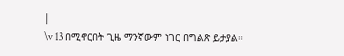|
\v 13 በሚኖርበት ጊዜ ማንኛውም ነገር በግልጽ ይታያል።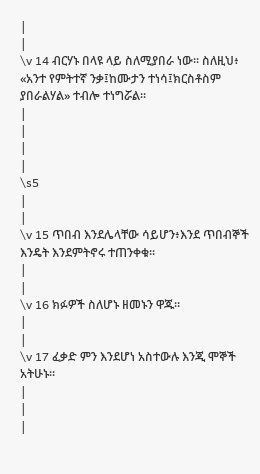|
|
\v 14 ብርሃኑ በላዩ ላይ ስለሚያበራ ነው። ስለዚህ፥ «አንተ የምትተኛ ንቃ፤ከሙታን ተነሳ፤ክርስቶስም ያበራልሃል» ተብሎ ተነግሯል።
|
|
|
|
\s5
|
|
\v 15 ጥበብ እንደሌላቸው ሳይሆን፥እንደ ጥበብኞች እንዴት እንደምትኖሩ ተጠንቀቁ።
|
|
\v 16 ክፉዎች ስለሆኑ ዘመኑን ዋጁ።
|
|
\v 17 ፈቃድ ምን እንደሆነ አስተውሉ እንጂ ሞኞች አትሁኑ።
|
|
|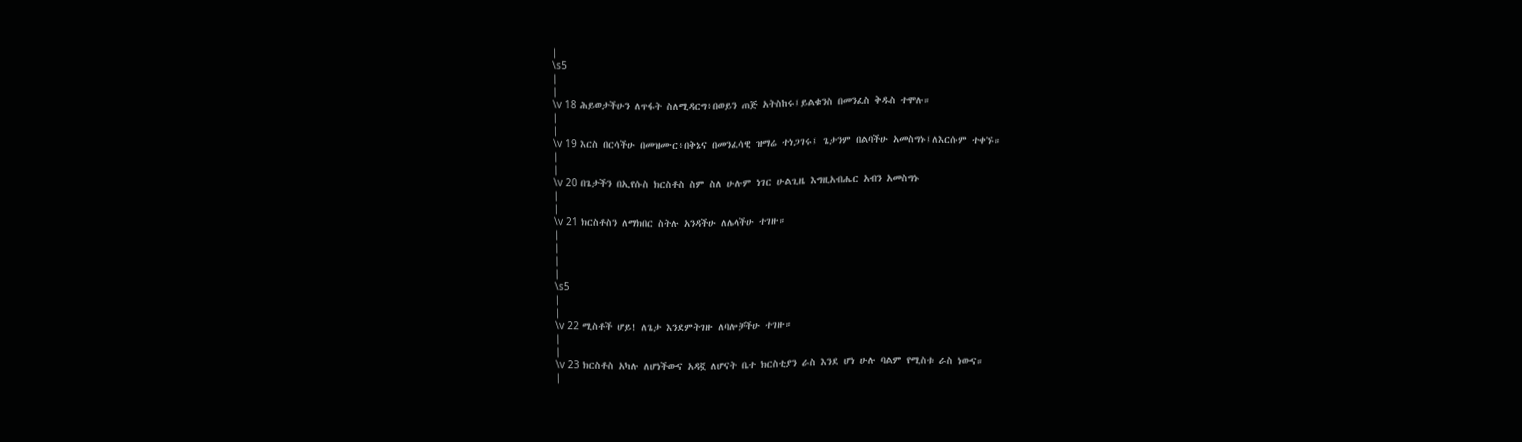|
\s5
|
|
\v 18 ሕይወታችሁን ለጥፋት ስለሚዳርግ፥በወይን ጠጅ አትስከሩ፤ይልቁንስ በመንፈስ ቅዱስ ተሞሉ።
|
|
\v 19 እርስ በርሳችሁ በመዝሙር፥በቅኔና በመንፈሳዊ ዝማሬ ተነጋገሩ፤ ጌታንም በልባችሁ አመስግኑ፤ለእርሱም ተቀኙ።
|
|
\v 20 በጌታችን በኢየሱስ ክርስቶስ ስም ስለ ሁሉም ነገር ሁልጊዜ እግዚአብሔር አብን አመስግኑ
|
|
\v 21 ክርስቶስን ለማክበር ስትሉ አንዳችሁ ለሌላችሁ ተገዙ።
|
|
|
|
\s5
|
|
\v 22 ሚስቶች ሆይ! ለጌታ እንደምትገዙ ለባሎቻችሁ ተገዙ።
|
|
\v 23 ክርስቶስ አካሉ ለሆነችውና አዳኟ ለሆናት ቤተ ክርስቲያን ራስ እንደ ሆነ ሁሉ ባልም የሚስቱ ራስ ነውና።
|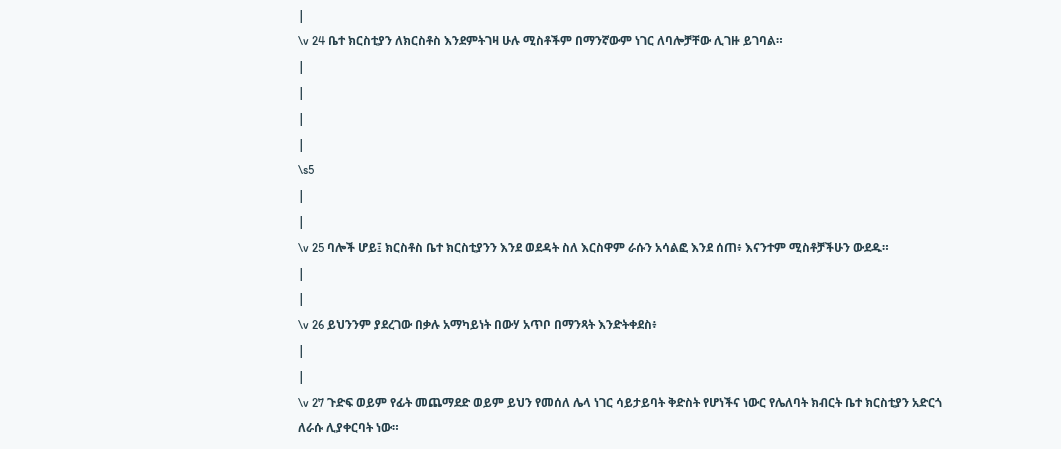|
\v 24 ቤተ ክርስቲያን ለክርስቶስ እንደምትገዛ ሁሉ ሚስቶችም በማንኛውም ነገር ለባሎቻቸው ሊገዙ ይገባል።
|
|
|
|
\s5
|
|
\v 25 ባሎች ሆይ፤ ክርስቶስ ቤተ ክርስቲያንን እንደ ወደዳት ስለ እርስዋም ራሱን አሳልፎ እንደ ሰጠ፥ እናንተም ሚስቶቻችሁን ውደዱ።
|
|
\v 26 ይህንንም ያደረገው በቃሉ አማካይነት በውሃ አጥቦ በማንጻት እንድትቀደስ፥
|
|
\v 27 ጉድፍ ወይም የፊት መጨማደድ ወይም ይህን የመሰለ ሌላ ነገር ሳይታይባት ቅድስት የሆነችና ነውር የሌለባት ክብርት ቤተ ክርስቲያን አድርጎ ለራሱ ሊያቀርባት ነው።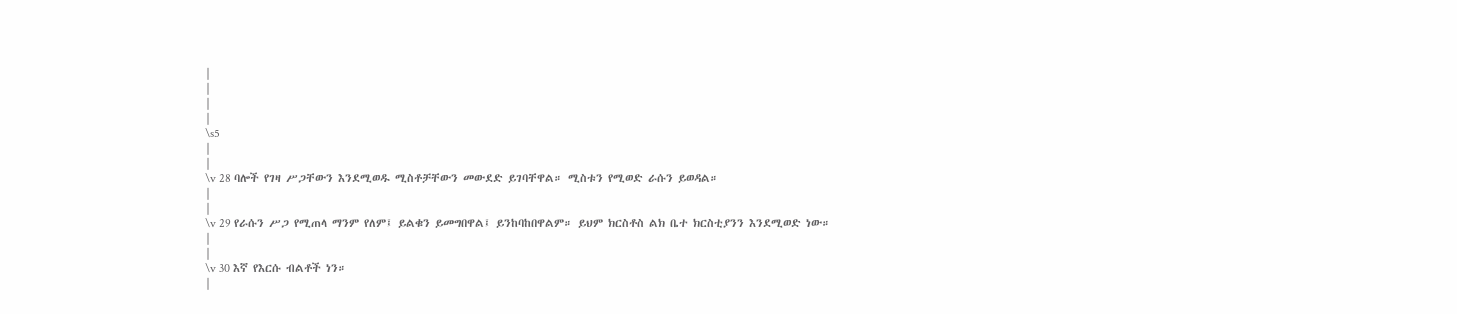|
|
|
|
\s5
|
|
\v 28 ባሎች የገዛ ሥጋቸውን እንደሚወዱ ሚስቶቻቸውን መውደድ ይገባቸዋል። ሚስቱን የሚወድ ራሱን ይወዳል።
|
|
\v 29 የራሱን ሥጋ የሚጠላ ማንም የለም፤ ይልቁን ይመግበዋል፤ ይንከባከበዋልም። ይህም ክርስቶስ ልክ ቤተ ክርስቲያንን እንደሚወድ ነው።
|
|
\v 30 እኛ የእርሱ ብልቶች ነን።
|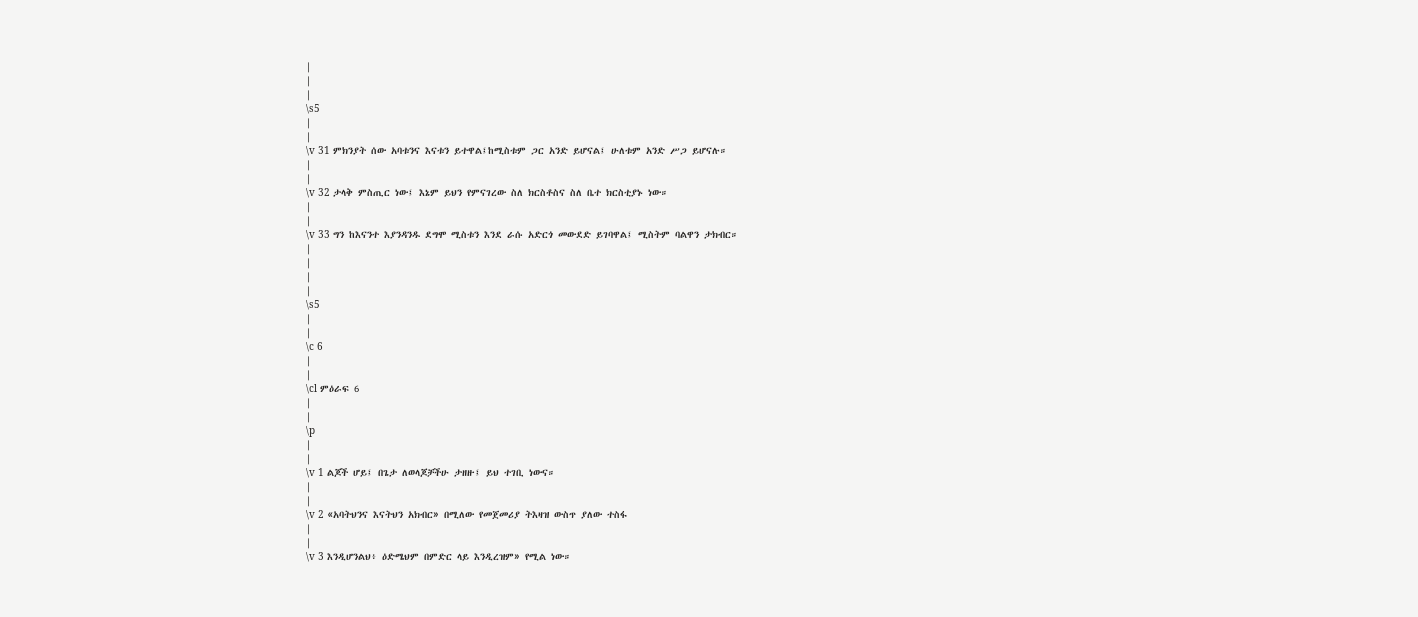|
|
|
\s5
|
|
\v 31 ምክንያት ሰው አባቱንና እናቱን ይተዋል፤ከሚስቱም ጋር አንድ ይሆናል፤ ሁለቱም አንድ ሥጋ ይሆናሉ።
|
|
\v 32 ታላቅ ምስጢር ነው፤ እኔም ይህን የምናገረው ስለ ክርስቶስና ስለ ቤተ ክርስቲያኑ ነው።
|
|
\v 33 ግን ከእናንተ እያንዳንዱ ደግሞ ሚስቱን እንደ ራሱ አድርጎ መውደድ ይገባዋል፤ ሚስትም ባልዋን ታክብር።
|
|
|
|
\s5
|
|
\c 6
|
|
\cl ምዕራፍ 6
|
|
\p
|
|
\v 1 ልጆች ሆይ፤ በጌታ ለወላጆቻችሁ ታዘዙ፤ ይህ ተገቢ ነውና።
|
|
\v 2 «አባትህንና እናትህን አክብር» በሚለው የመጀመሪያ ትእዛዝ ውስጥ ያለው ተስፋ
|
|
\v 3 እንዲሆንልህ፥ ዕድሜህም በምድር ላይ እንዲረዝም» የሚል ነው።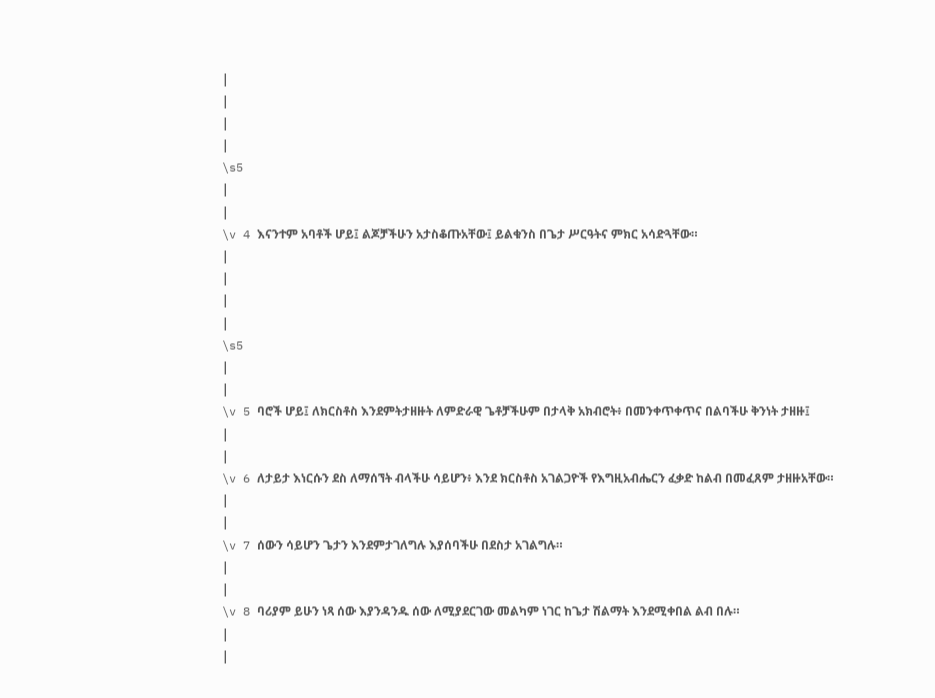|
|
|
|
\s5
|
|
\v 4 እናንተም አባቶች ሆይ፤ ልጆቻችሁን አታስቆጡአቸው፤ ይልቁንስ በጌታ ሥርዓትና ምክር አሳድጓቸው።
|
|
|
|
\s5
|
|
\v 5 ባሮች ሆይ፤ ለክርስቶስ እንደምትታዘዙት ለምድራዊ ጌቶቻችሁም በታላቅ አክብሮት፥ በመንቀጥቀጥና በልባችሁ ቅንነት ታዘዙ፤
|
|
\v 6 ለታይታ እነርሱን ደስ ለማሰኘት ብላችሁ ሳይሆን፥ እንደ ክርስቶስ አገልጋዮች የእግዚአብሔርን ፈቃድ ከልብ በመፈጸም ታዘዙአቸው።
|
|
\v 7 ሰውን ሳይሆን ጌታን እንደምታገለግሉ እያሰባችሁ በደስታ አገልግሉ።
|
|
\v 8 ባሪያም ይሁን ነጻ ሰው እያንዳንዱ ሰው ለሚያደርገው መልካም ነገር ከጌታ ሽልማት እንደሚቀበል ልብ በሉ።
|
|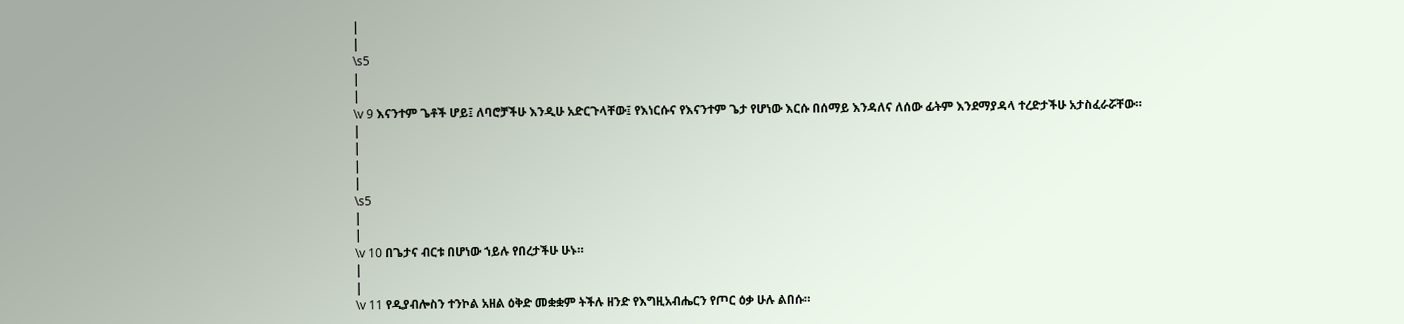|
|
\s5
|
|
\v 9 እናንተም ጌቶች ሆይ፤ ለባሮቻችሁ እንዲሁ አድርጉላቸው፤ የእነርሱና የእናንተም ጌታ የሆነው እርሱ በሰማይ እንዳለና ለሰው ፊትም እንደማያዳላ ተረድታችሁ አታስፈራሯቸው።
|
|
|
|
\s5
|
|
\v 10 በጌታና ብርቱ በሆነው ኀይሉ የበረታችሁ ሁኑ።
|
|
\v 11 የዲያብሎስን ተንኮል አዘል ዕቅድ መቋቋም ትችሉ ዘንድ የእግዚአብሔርን የጦር ዕቃ ሁሉ ልበሱ።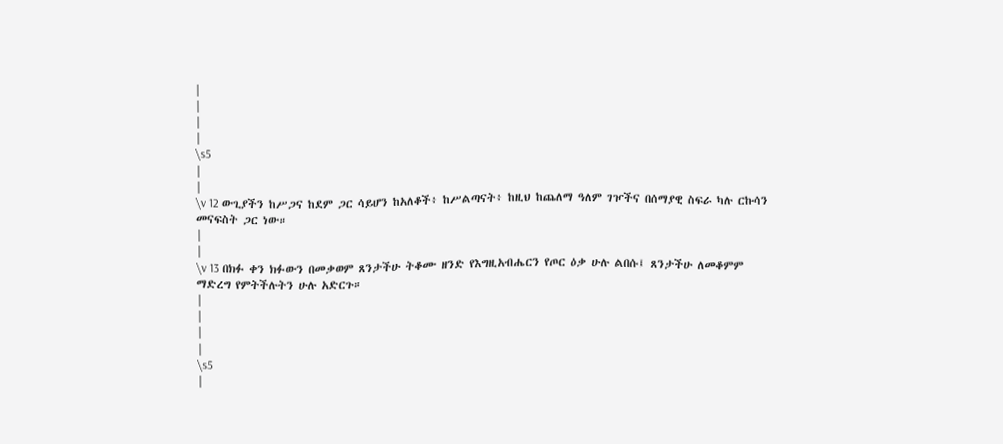|
|
|
|
\s5
|
|
\v 12 ውጊያችን ከሥጋና ከደም ጋር ሳይሆን ከአለቆች፥ ከሥልጣናት፥ ከዚህ ከጨለማ ዓለም ገዦችና በሰማያዊ ስፍራ ካሉ ርኩሳን መናፍስት ጋር ነው።
|
|
\v 13 በክፉ ቀን ክፉውን በመቃወም ጸንታችሁ ትቆሙ ዘንድ የእግዚአብሔርን የጦር ዕቃ ሁሉ ልበሱ፤ ጸንታችሁ ለመቆምም ማድረግ የምትችሉትን ሁሉ አድርጉ።
|
|
|
|
\s5
|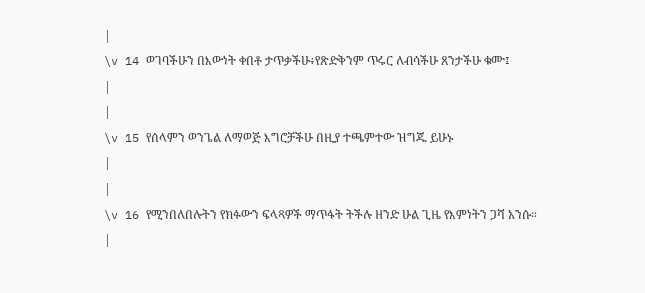|
\v 14 ወገባችሁን በእውነት ቀበቶ ታጥቃችሁ፥የጽድቅንም ጥሩር ለብሳችሁ ጸንታችሁ ቁሙ፤
|
|
\v 15 የሰላምን ወንጌል ለማወጅ እግሮቻችሁ በዚያ ተጫምተው ዝግጁ ይሁኑ
|
|
\v 16 የሚንበለበሉትን የክፉውን ፍላጻዎች ማጥፋት ትችሉ ዘንድ ሁል ጊዜ የእምነትን ጋሻ አንሱ።
|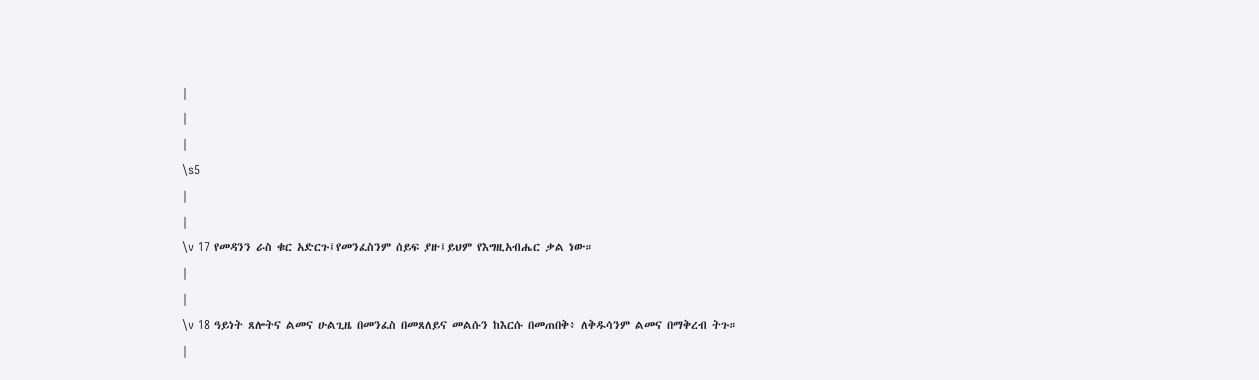|
|
|
\s5
|
|
\v 17 የመዳንን ራስ ቁር አድርጉ፤የመንፈስንም ሰይፍ ያዙ፤ይህም የእግዚአብሔር ቃል ነው።
|
|
\v 18 ዓይነት ጸሎትና ልመና ሁልጊዜ በመንፈስ በመጸለይና መልሱን ከእርሱ በመጠበቅ፥ ለቅዱሳንም ልመና በማቅረብ ትጉ።
|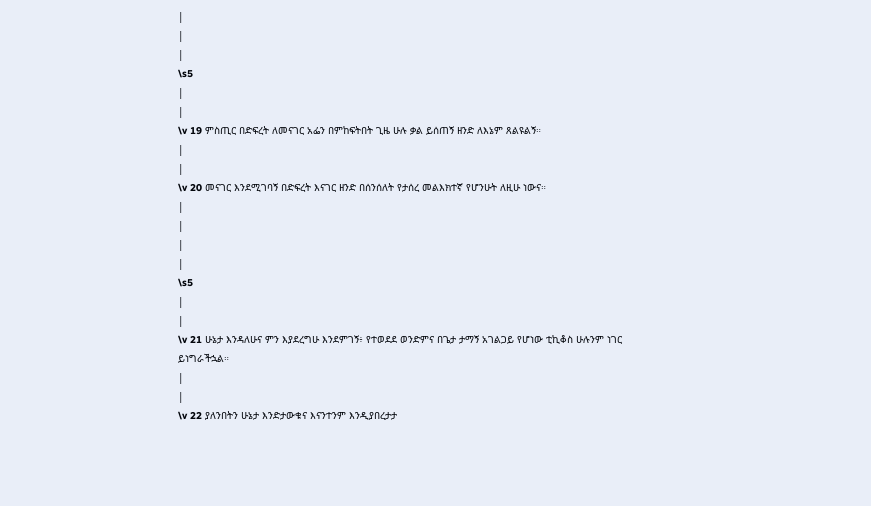|
|
|
\s5
|
|
\v 19 ምስጢር በድፍረት ለመናገር አፌን በምከፍትበት ጊዜ ሁሉ ቃል ይሰጠኝ ዘንድ ለእኔም ጸልዩልኝ።
|
|
\v 20 መናገር እንደሚገባኝ በድፍረት እናገር ዘንድ በሰንሰለት የታሰረ መልእክተኛ የሆንሁት ለዚሁ ነውና።
|
|
|
|
\s5
|
|
\v 21 ሁኔታ እንዳለሁና ምን እያደረግሁ እንደምገኝ፥ የተወደደ ወንድምና በጌታ ታማኝ አገልጋይ የሆነው ቲኪቆስ ሁሉንም ነገር ይነግራችኋል።
|
|
\v 22 ያለንበትን ሁኔታ እንድታውቁና እናንተንም እንዲያበረታታ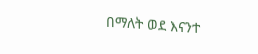በማለት ወደ እናንተ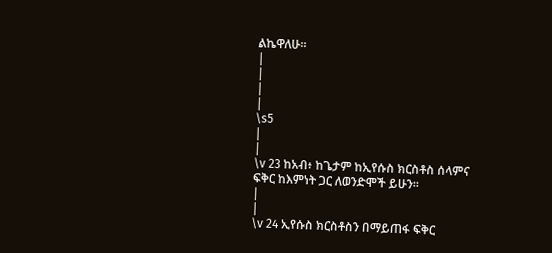ልኬዋለሁ።
|
|
|
|
\s5
|
|
\v 23 ከአብ፥ ከጌታም ከኢየሱስ ክርስቶስ ሰላምና ፍቅር ከእምነት ጋር ለወንድሞች ይሁን።
|
|
\v 24 ኢየሱስ ክርስቶስን በማይጠፋ ፍቅር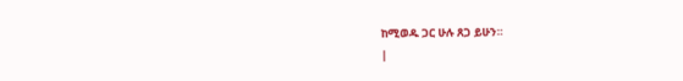ከሚወዱ ጋር ሁሉ ጸጋ ይሁን።
|